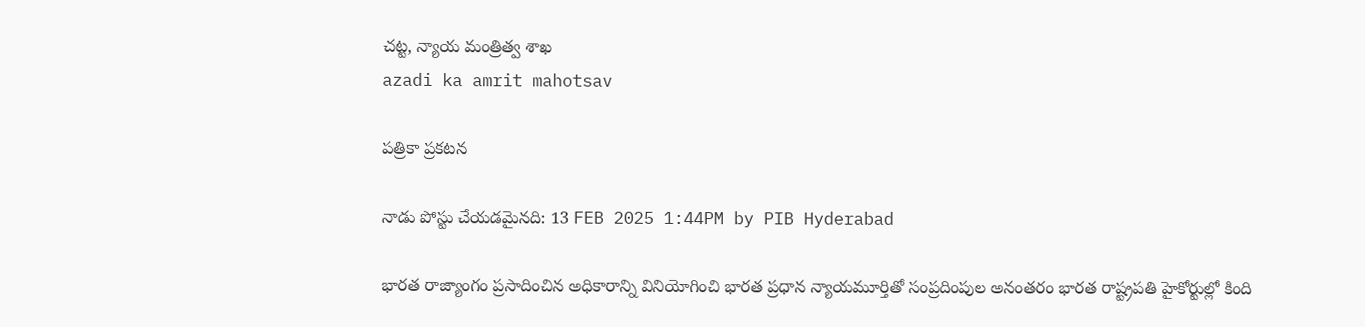చట్ట, న్యాయ మంత్రిత్వ శాఖ
azadi ka amrit mahotsav

పత్రికా ప్రకటన

నాడు పోస్టు చేయడమైనది: 13 FEB 2025 1:44PM by PIB Hyderabad

భారత రాజ్యాంగం ప్రసాదించిన అధికారాన్ని వినియోగించి భారత ప్రధాన న్యాయమూర్తితో సంప్రదింపుల అనంతరం భారత రాష్ట్రపతి హైకోర్టుల్లో కింది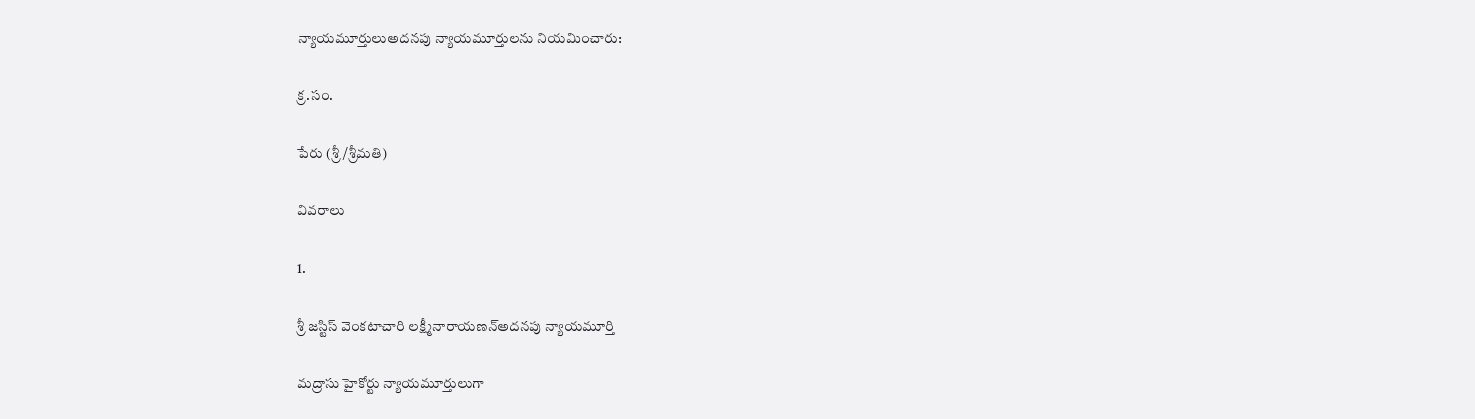న్యాయమూర్తులుఅదనపు న్యాయమూర్తులను నియమించారు:

క్ర.సం.

పేరు (శ్రీ/శ్రీమతి)

వివరాలు

1.

శ్రీ జస్టిస్ వెంకటాచారి లక్ష్మీనారాయణన్అదనపు న్యాయమూర్తి

మద్రాసు హైకోర్టు న్యాయమూర్తులుగా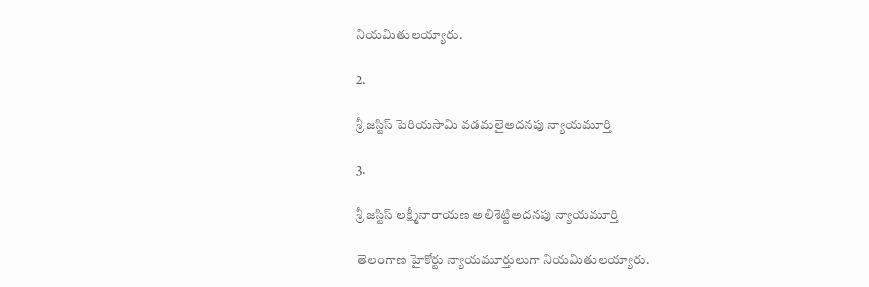నియమితులయ్యారు.

2.

శ్రీ జస్టిస్ పెరియసామి వడమలైఅదనపు న్యాయమూర్తి

3.

శ్రీ జస్టిస్ లక్ష్మీనారాయణ అలిశెట్టిఅదనపు న్యాయమూర్తి

తెలంగాణ హైకోర్టు న్యాయమూర్తులుగా నియమితులయ్యారు.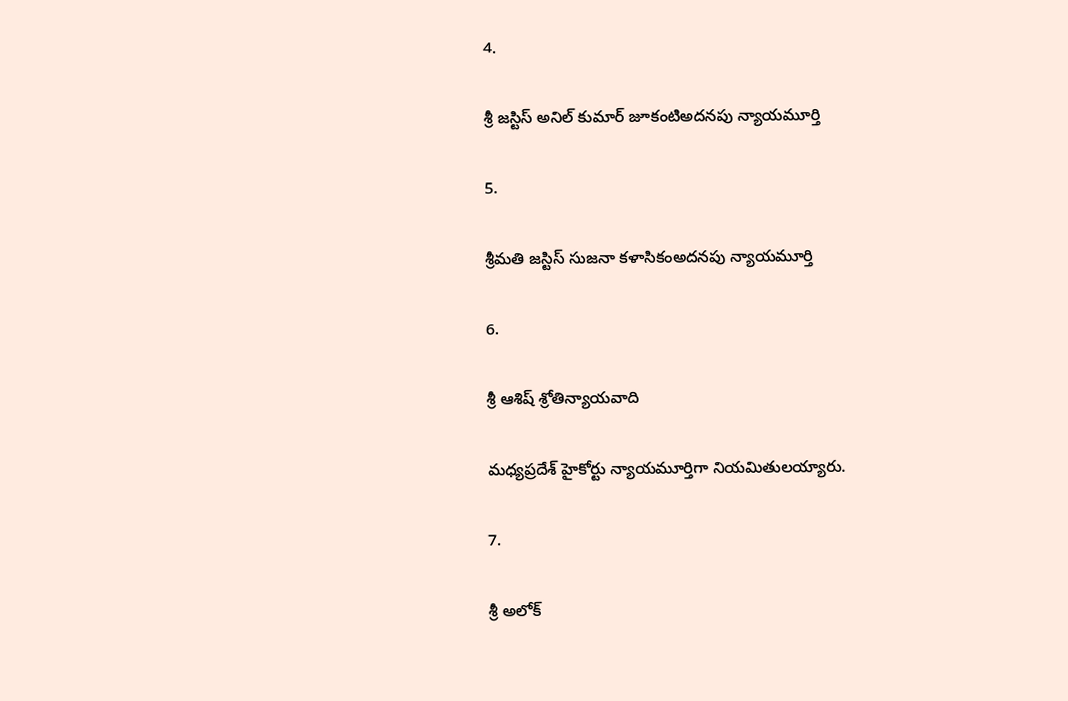4.

శ్రీ జస్టిస్ అనిల్ కుమార్ జూకంటిఅదనపు న్యాయమూర్తి

5.

శ్రీమతి జస్టిస్ సుజనా కళాసికంఅదనపు న్యాయమూర్తి

6.

శ్రీ ఆశిష్ శ్రోతిన్యాయవాది

మధ్యప్రదేశ్ హైకోర్టు న్యాయమూర్తిగా నియమితులయ్యారు.

7.

శ్రీ అలోక్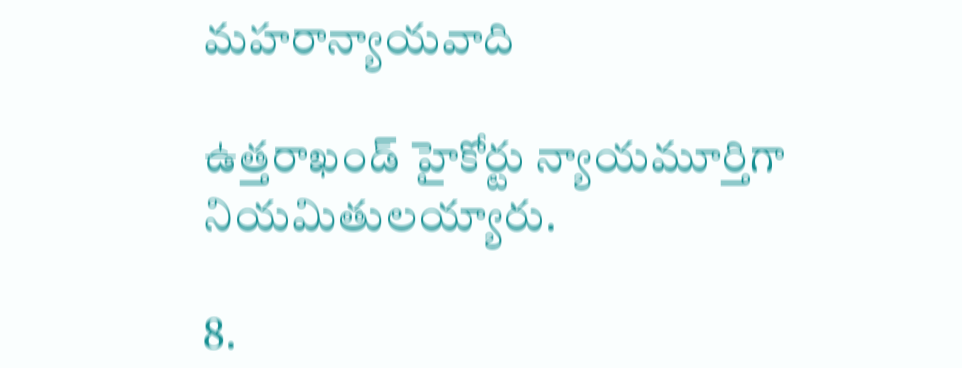మహరాన్యాయవాది

ఉత్తరాఖండ్ హైకోర్టు న్యాయమూర్తిగా నియమితులయ్యారు.

8.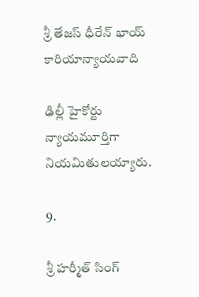శ్రీ తేజస్ ధీరేన్ భాయ్ కారియాన్యాయవాది

ఢిల్లీ హైకోర్టు న్యాయమూర్తిగా నియమితులయ్యారు.

9.

శ్రీ హర్మీత్ సింగ్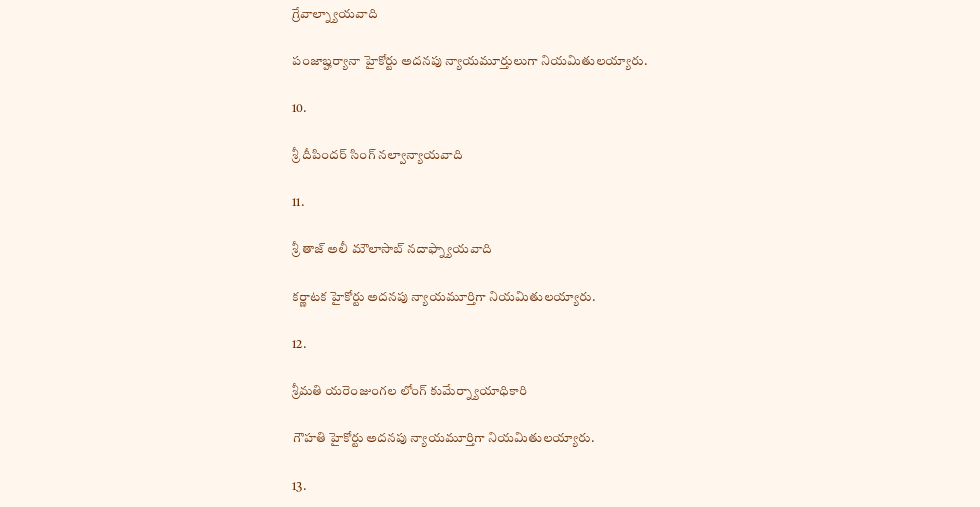గ్రేవాల్న్యాయవాది

పంజాబ్హర్యానా హైకోర్టు అదనపు న్యాయమూర్తులుగా నియమితులయ్యారు.

10.

శ్రీ దీపిందర్ సింగ్ నల్వాన్యాయవాది

11.

శ్రీ తాజ్ అలీ మౌలాసాబ్ నదాఫ్న్యాయవాది

కర్ణాటక హైకోర్టు అదనపు న్యాయమూర్తిగా నియమితులయ్యారు.

12.

శ్రీమతి యరెంజుంగల లోంగ్ కుమేర్న్యాయాధికారి

గౌహతి హైకోర్టు అదనపు న్యాయమూర్తిగా నియమితులయ్యారు.

13.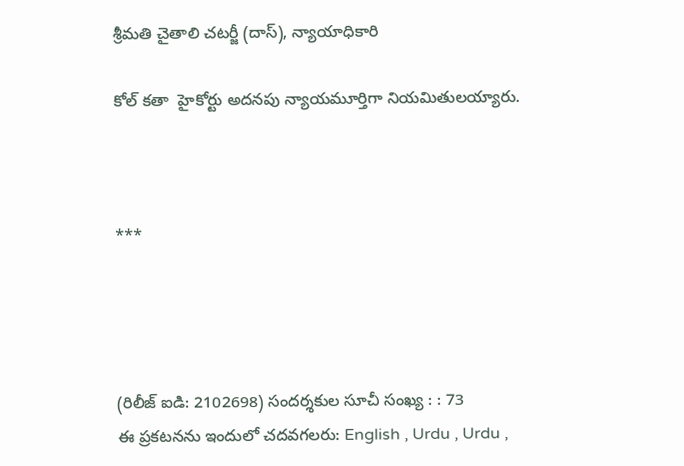శ్రీమతి చైతాలి చటర్జీ (దాస్), న్యాయాధికారి

కోల్ కతా  హైకోర్టు అదనపు న్యాయమూర్తిగా నియమితులయ్యారు.



***




(రిలీజ్ ఐడి: 2102698) సందర్శకుల సూచీ సంఖ్య : : 73
ఈ ప్రకటనను ఇందులో చదవగలరు: English , Urdu , Urdu ,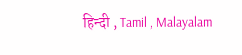हिन्दी , Tamil , Malayalam